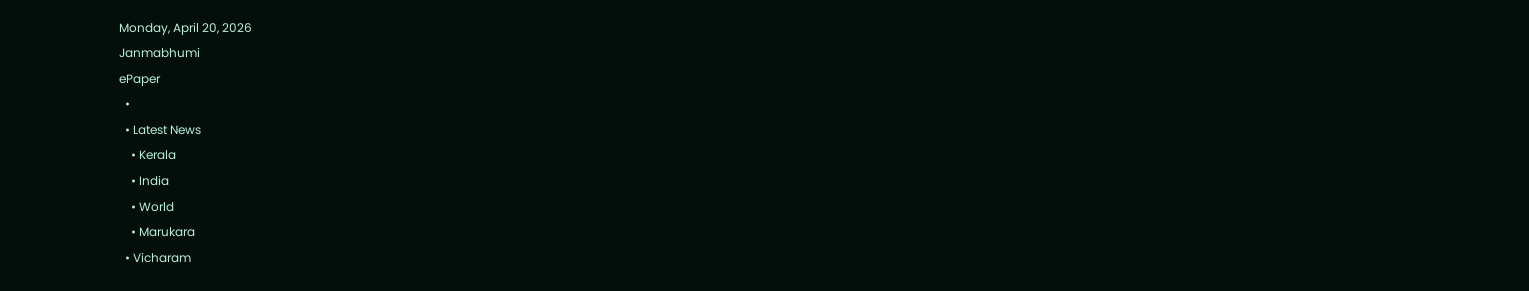Monday, April 20, 2026
Janmabhumi
ePaper
  •
  • Latest News
    • Kerala
    • India
    • World
    • Marukara
  • Vicharam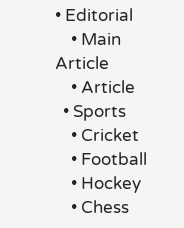• Editorial
    • Main Article
    • Article
  • Sports
    • Cricket
    • Football
    • Hockey
    • Chess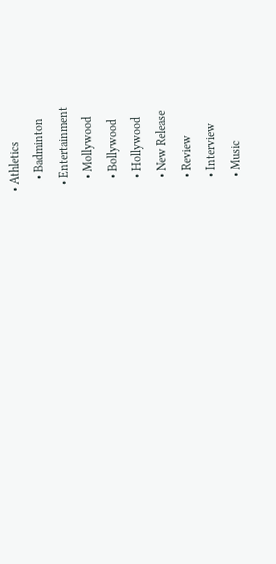• Athletics
    • Badminton
  • Entertainment
    • Mollywood
    • Bollywood
    • Hollywood
    • New Release
    • Review
    • Interview
    • Music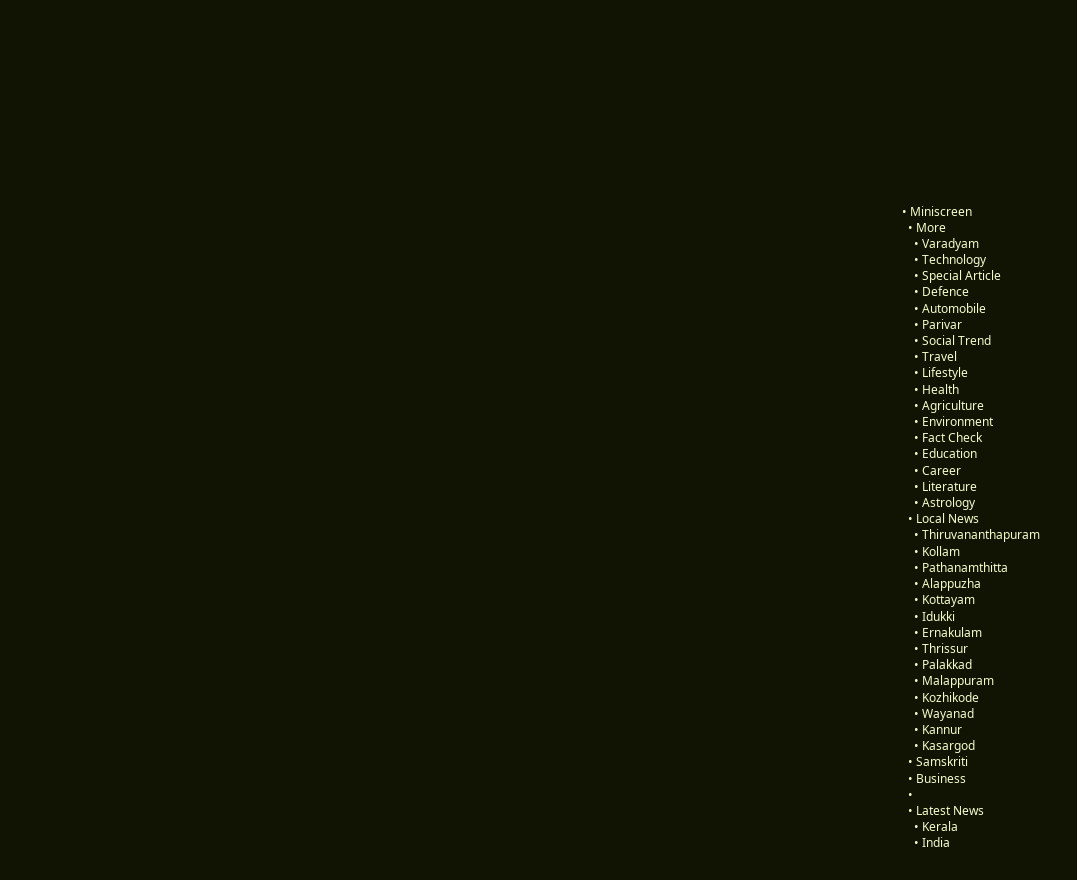• Miniscreen
  • More
    • Varadyam
    • Technology
    • Special Article
    • Defence
    • Automobile
    • Parivar
    • Social Trend
    • Travel
    • Lifestyle
    • Health
    • Agriculture
    • Environment
    • Fact Check
    • Education
    • Career
    • Literature
    • Astrology
  • Local News
    • Thiruvananthapuram
    • Kollam
    • Pathanamthitta
    • Alappuzha
    • Kottayam
    • Idukki
    • Ernakulam
    • Thrissur
    • Palakkad
    • Malappuram
    • Kozhikode
    • Wayanad
    • Kannur
    • Kasargod
  • Samskriti
  • Business
  •
  • Latest News
    • Kerala
    • India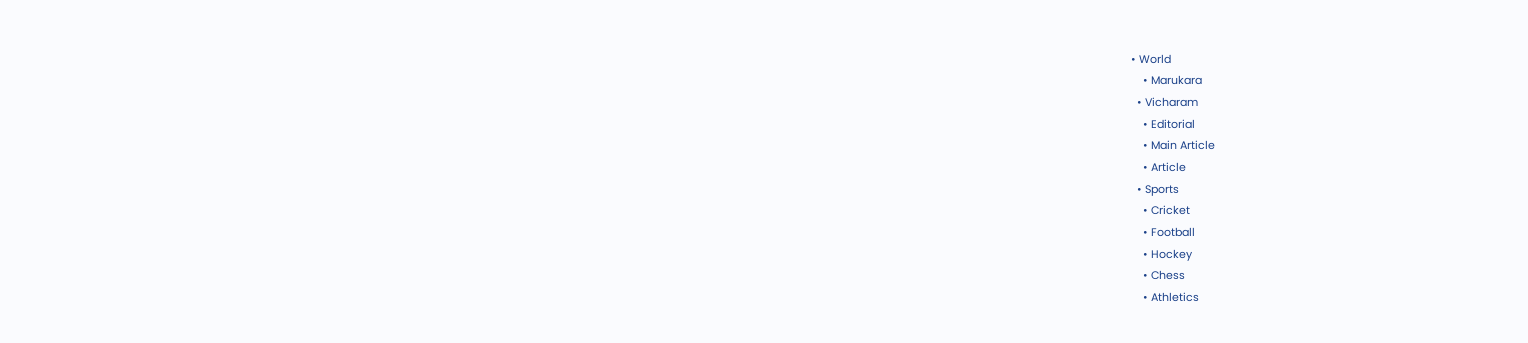• World
    • Marukara
  • Vicharam
    • Editorial
    • Main Article
    • Article
  • Sports
    • Cricket
    • Football
    • Hockey
    • Chess
    • Athletics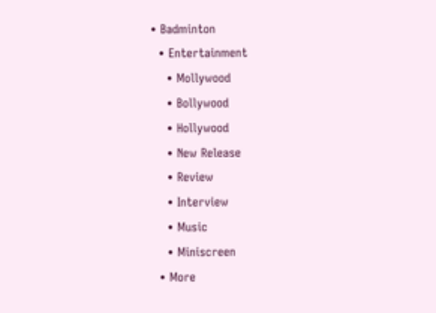• Badminton
  • Entertainment
    • Mollywood
    • Bollywood
    • Hollywood
    • New Release
    • Review
    • Interview
    • Music
    • Miniscreen
  • More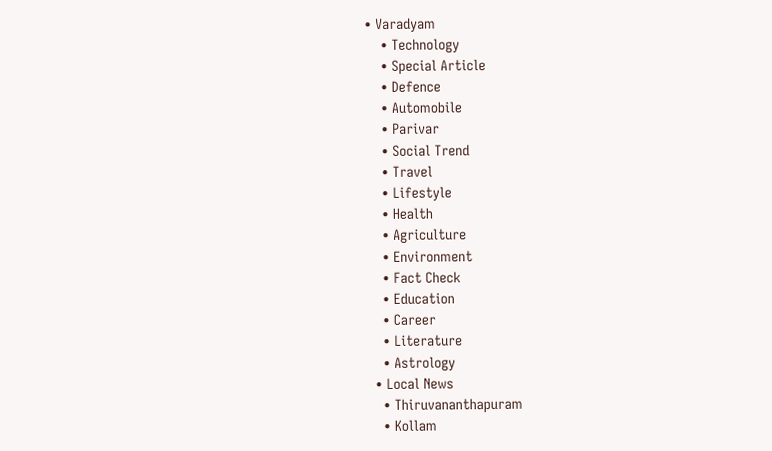• Varadyam
    • Technology
    • Special Article
    • Defence
    • Automobile
    • Parivar
    • Social Trend
    • Travel
    • Lifestyle
    • Health
    • Agriculture
    • Environment
    • Fact Check
    • Education
    • Career
    • Literature
    • Astrology
  • Local News
    • Thiruvananthapuram
    • Kollam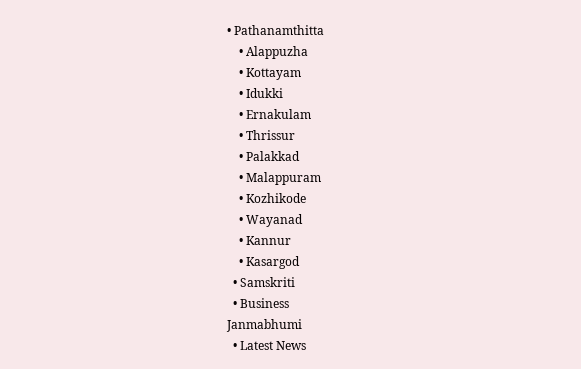• Pathanamthitta
    • Alappuzha
    • Kottayam
    • Idukki
    • Ernakulam
    • Thrissur
    • Palakkad
    • Malappuram
    • Kozhikode
    • Wayanad
    • Kannur
    • Kasargod
  • Samskriti
  • Business
Janmabhumi
  • Latest News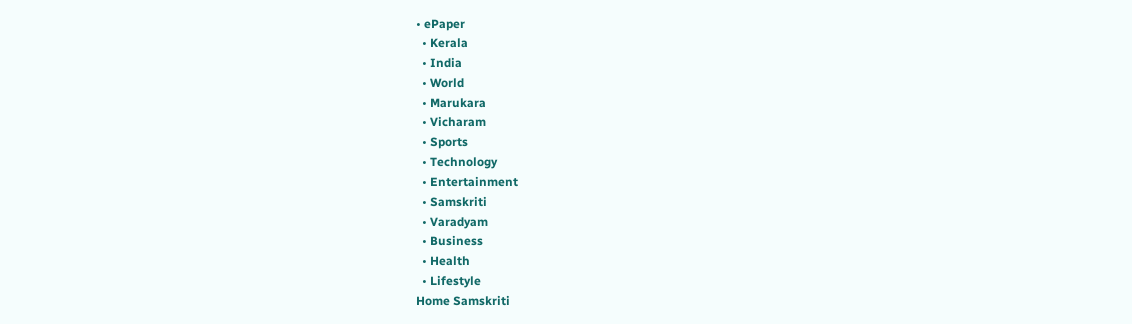• ePaper
  • Kerala
  • India
  • World
  • Marukara
  • Vicharam
  • Sports
  • Technology
  • Entertainment
  • Samskriti
  • Varadyam
  • Business
  • Health
  • Lifestyle
Home Samskriti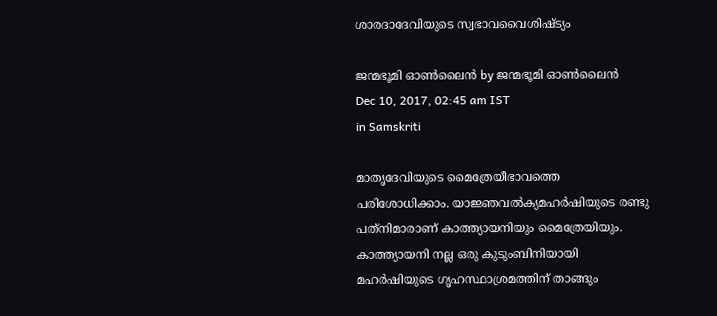ശാരദാദേവിയുടെ സ്വഭാവവൈശിഷ്ട്യം

ജന്മഭൂമി ഓണ്‍ലൈന്‍ by ജന്മഭൂമി ഓണ്‍ലൈന്‍
Dec 10, 2017, 02:45 am IST
in Samskriti

മാതൃദേവിയുടെ മൈത്രേയീഭാവത്തെ പരിശോധിക്കാം. യാജ്ഞവല്‍ക്യമഹര്‍ഷിയുടെ രണ്ടു പത്‌നിമാരാണ് കാത്ത്യായനിയും മൈത്രേയിയും. കാത്ത്യായനി നല്ല ഒരു കുടുംബിനിയായി മഹര്‍ഷിയുടെ ഗൃഹസ്ഥാശ്രമത്തിന് താങ്ങും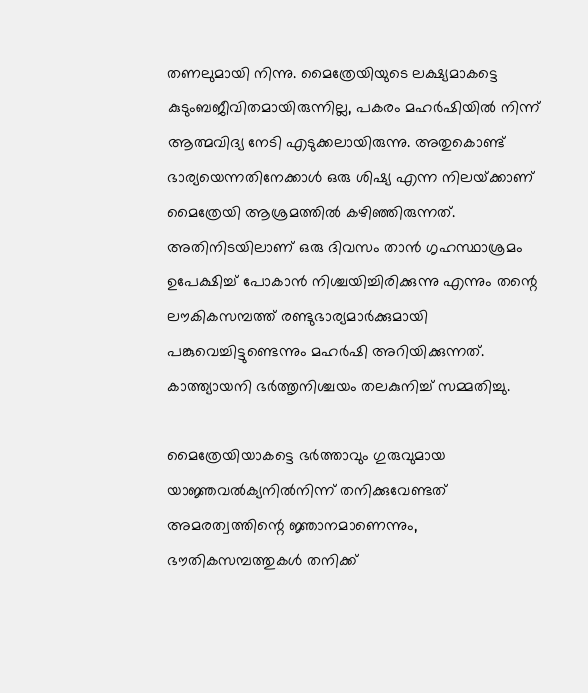തണലുമായി നിന്നു. മൈത്രേയിയുടെ ലക്ഷ്യമാകട്ടെ കുടുംബജീവിതമായിരുന്നില്ല, പകരം മഹര്‍ഷിയില്‍ നിന്ന് ആത്മവിദ്യ നേടി എടുക്കലായിരുന്നു. അതുകൊണ്ട് ഭാര്യയെന്നതിനേക്കാള്‍ ഒരു ശിഷ്യ എന്ന നിലയ്‌ക്കാണ് മൈത്രേയി ആശ്രമത്തില്‍ കഴിഞ്ഞിരുന്നത്. അതിനിടയിലാണ് ഒരു ദിവസം താന്‍ ഗൃഹസ്ഥാശ്രമം ഉപേക്ഷിച്ച് പോകാന്‍ നിശ്ചയിച്ചിരിക്കുന്നു എന്നും തന്റെ ലൗകികസമ്പത്ത് രണ്ടുഭാര്യമാര്‍ക്കുമായി പങ്കുവെച്ചിട്ടുണ്ടെന്നും മഹര്‍ഷി അറിയിക്കുന്നത്. കാത്ത്യായനി ഭര്‍ത്തൃനിശ്ചയം തലകുനിച്ച് സമ്മതിച്ചു.

മൈത്രേയിയാകട്ടെ ഭര്‍ത്താവും ഗുരുവുമായ യാജ്ഞവല്‍ക്യനില്‍നിന്ന് തനിക്കുവേണ്ടത് അമരത്വത്തിന്റെ ജ്ഞാനമാണെന്നും, ഭൗതികസമ്പത്തുകള്‍ തനിക്ക്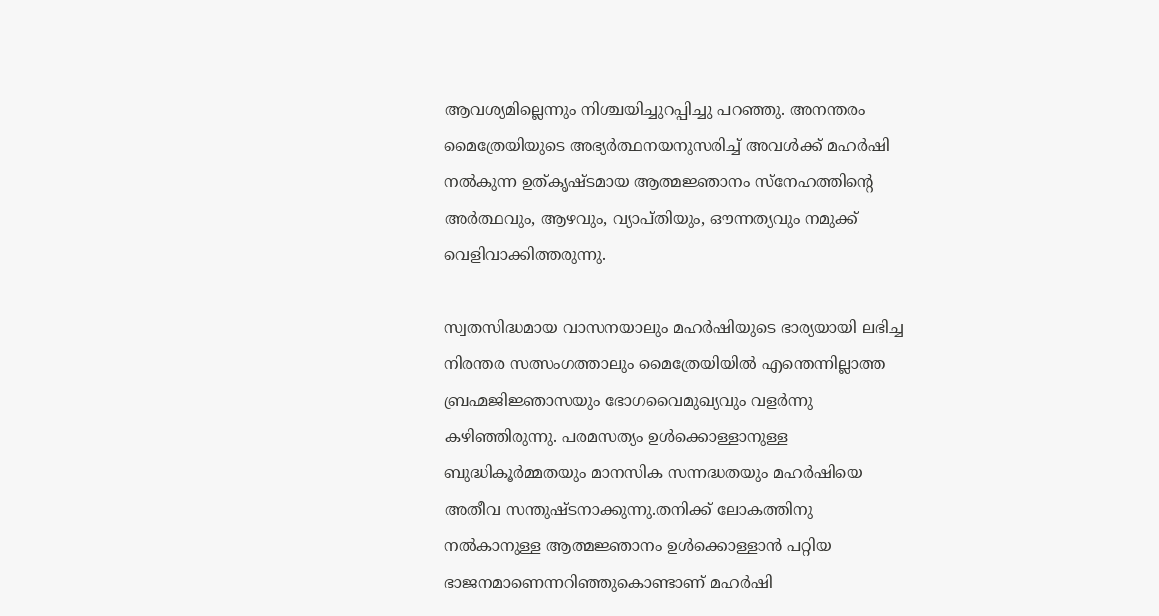ആവശ്യമില്ലെന്നും നിശ്ചയിച്ചുറപ്പിച്ചു പറഞ്ഞു. അനന്തരം മൈത്രേയിയുടെ അഭ്യര്‍ത്ഥനയനുസരിച്ച് അവള്‍ക്ക് മഹര്‍ഷി നല്‍കുന്ന ഉത്കൃഷ്ടമായ ആത്മജ്ഞാനം സ്‌നേഹത്തിന്റെ അര്‍ത്ഥവും, ആഴവും, വ്യാപ്തിയും, ഔന്നത്യവും നമുക്ക് വെളിവാക്കിത്തരുന്നു.

സ്വതസിദ്ധമായ വാസനയാലും മഹര്‍ഷിയുടെ ഭാര്യയായി ലഭിച്ച നിരന്തര സത്സംഗത്താലും മൈത്രേയിയില്‍ എന്തെന്നില്ലാത്ത ബ്രഹ്മജിജ്ഞാസയും ഭോഗവൈമുഖ്യവും വളര്‍ന്നു കഴിഞ്ഞിരുന്നു. പരമസത്യം ഉള്‍ക്കൊള്ളാനുള്ള ബുദ്ധികൂര്‍മ്മതയും മാനസിക സന്നദ്ധതയും മഹര്‍ഷിയെ അതീവ സന്തുഷ്ടനാക്കുന്നു.തനിക്ക് ലോകത്തിനു നല്‍കാനുള്ള ആത്മജ്ഞാനം ഉള്‍ക്കൊള്ളാന്‍ പറ്റിയ ഭാജനമാണെന്നറിഞ്ഞുകൊണ്ടാണ് മഹര്‍ഷി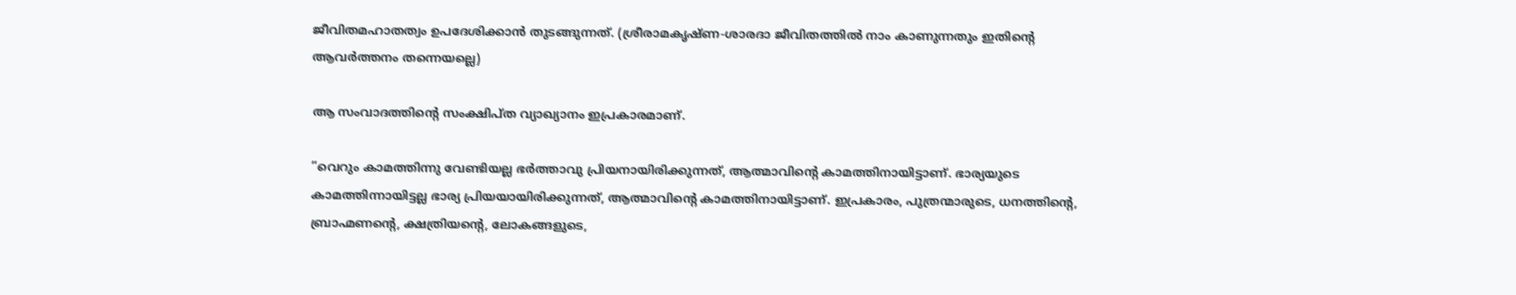ജീവിതമഹാതത്വം ഉപദേശിക്കാന്‍ തുടങ്ങുന്നത്. (ശ്രീരാമകൃഷ്ണ-ശാരദാ ജീവിതത്തില്‍ നാം കാണുന്നതും ഇതിന്റെ ആവര്‍ത്തനം തന്നെയല്ലെ)

ആ സംവാദത്തിന്റെ സംക്ഷിപ്ത വ്യാഖ്യാനം ഇപ്രകാരമാണ്.

”വെറും കാമത്തിന്നു വേണ്ടിയല്ല ഭര്‍ത്താവു പ്രിയനായിരിക്കുന്നത്, ആത്മാവിന്റെ കാമത്തിനായിട്ടാണ്. ഭാര്യയുടെ കാമത്തിന്നായിട്ടല്ല ഭാര്യ പ്രിയയായിരിക്കുന്നത്, ആത്മാവിന്റെ കാമത്തിനായിട്ടാണ്. ഇപ്രകാരം, പുത്രന്മാരുടെ, ധനത്തിന്റെ, ബ്രാഹ്മണന്റെ, ക്ഷത്രിയന്റെ, ലോകങ്ങളുടെ,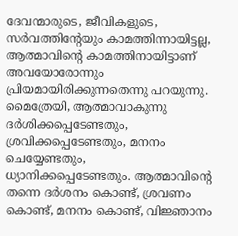ദേവന്മാരുടെ, ജീവികളുടെ, സര്‍വത്തിന്റേയും കാമത്തിന്നായിട്ടല്ല, ആത്മാവിന്റെ കാമത്തിനായിട്ടാണ് അവയോരോന്നും പ്രിയമായിരിക്കുന്നതെന്നു പറയുന്നു. മൈത്രേയി, ആത്മാവാകുന്നു ദര്‍ശിക്കപ്പെടേണ്ടതും, ശ്രവിക്കപ്പെടേണ്ടതും, മനനം ചെയ്യേണ്ടതും, ധ്യാനിക്കപ്പെടേണ്ടതും. ആത്മാവിന്റെ തന്നെ ദര്‍ശനം കൊണ്ട്, ശ്രവണം കൊണ്ട്, മനനം കൊണ്ട്, വിജ്ഞാനം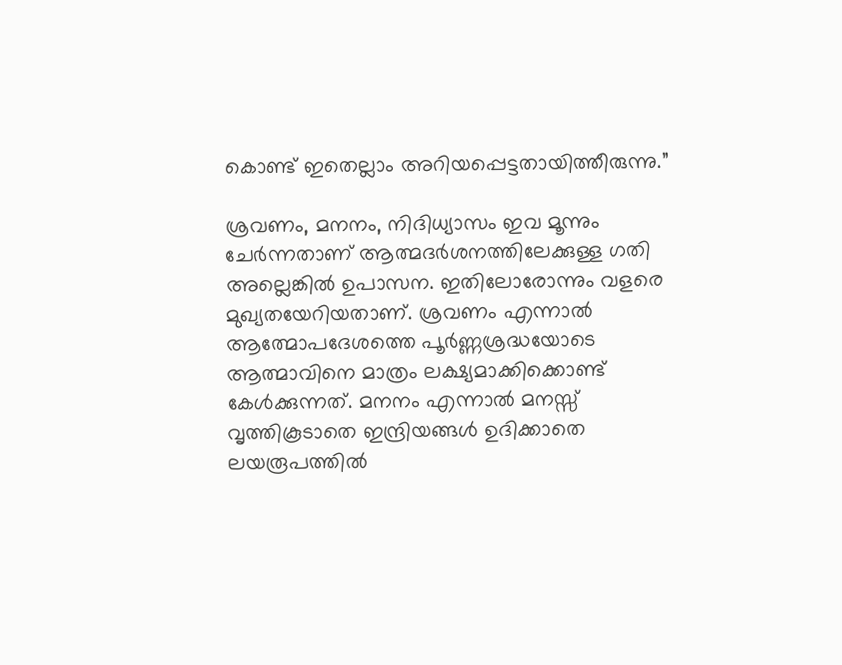കൊണ്ട് ഇതെല്ലാം അറിയപ്പെട്ടതായിത്തീരുന്നു.”

ശ്രവണം, മനനം, നിദിധ്യാസം ഇവ മൂന്നും ചേര്‍ന്നതാണ് ആത്മദര്‍ശനത്തിലേക്കുള്ള ഗതി അല്ലെങ്കില്‍ ഉപാസന. ഇതിലോരോന്നും വളരെ മുഖ്യതയേറിയതാണ്. ശ്രവണം എന്നാല്‍ ആത്മോപദേശത്തെ പൂര്‍ണ്ണശ്രദ്ധയോടെ ആത്മാവിനെ മാത്രം ലക്ഷ്യമാക്കിക്കൊണ്ട് കേള്‍ക്കുന്നത്. മനനം എന്നാല്‍ മനസ്സ് വൃത്തികൂടാതെ ഇന്ദ്രിയങ്ങള്‍ ഉദിക്കാതെ ലയരൂപത്തില്‍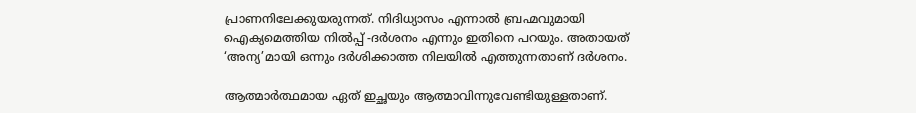പ്രാണനിലേക്കുയരുന്നത്. നിദിധ്യാസം എന്നാല്‍ ബ്രഹ്മവുമായി ഐക്യമെത്തിയ നില്‍പ്പ് -ദര്‍ശനം എന്നും ഇതിനെ പറയും. അതായത് ‘അന്യ’മായി ഒന്നും ദര്‍ശിക്കാത്ത നിലയില്‍ എത്തുന്നതാണ് ദര്‍ശനം.

ആത്മാര്‍ത്ഥമായ ഏത് ഇച്ഛയും ആത്മാവിന്നുവേണ്ടിയുള്ളതാണ്.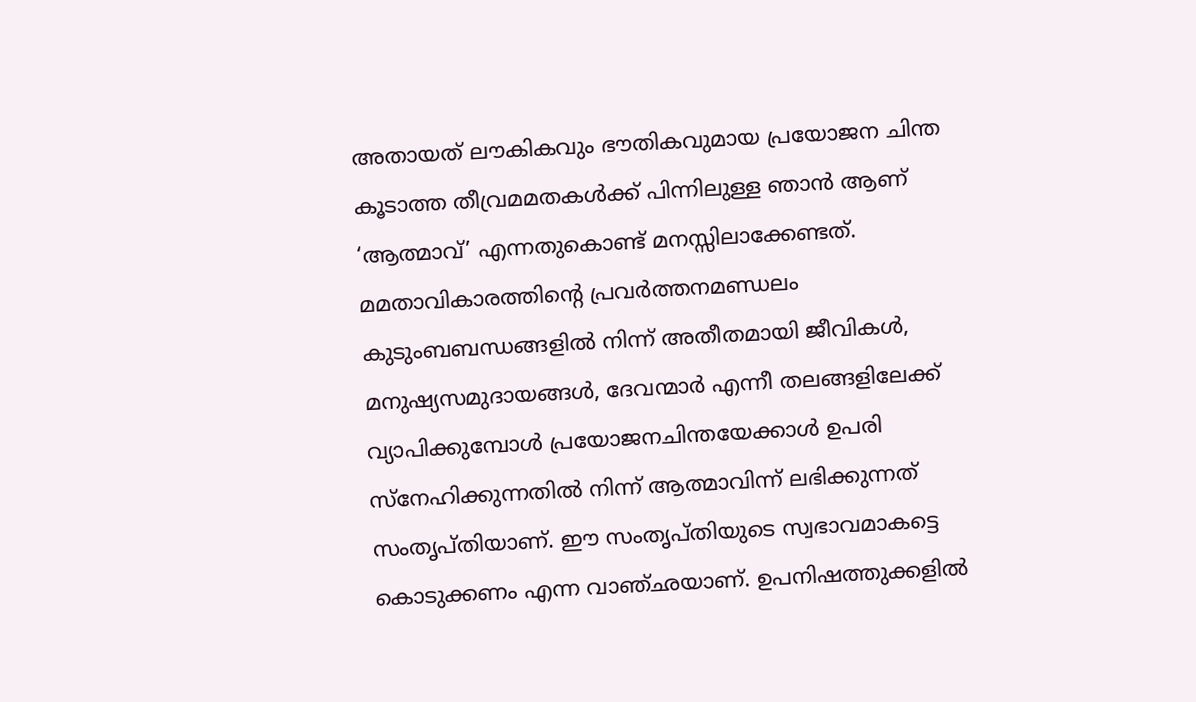അതായത് ലൗകികവും ഭൗതികവുമായ പ്രയോജന ചിന്ത കൂടാത്ത തീവ്രമമതകള്‍ക്ക് പിന്നിലുള്ള ഞാന്‍ ആണ് ‘ആത്മാവ്’ എന്നതുകൊണ്ട് മനസ്സിലാക്കേണ്ടത്. മമതാവികാരത്തിന്റെ പ്രവര്‍ത്തനമണ്ഡലം കുടുംബബന്ധങ്ങളില്‍ നിന്ന് അതീതമായി ജീവികള്‍, മനുഷ്യസമുദായങ്ങള്‍, ദേവന്മാര്‍ എന്നീ തലങ്ങളിലേക്ക് വ്യാപിക്കുമ്പോള്‍ പ്രയോജനചിന്തയേക്കാള്‍ ഉപരി സ്‌നേഹിക്കുന്നതില്‍ നിന്ന് ആത്മാവിന്ന് ലഭിക്കുന്നത് സംതൃപ്തിയാണ്. ഈ സംതൃപ്തിയുടെ സ്വഭാവമാകട്ടെ കൊടുക്കണം എന്ന വാഞ്ഛയാണ്. ഉപനിഷത്തുക്കളില്‍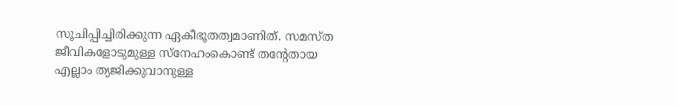സൂചിപ്പിച്ചിരിക്കുന്ന ഏകീഭൂതത്വമാണിത്. സമസ്ത ജീവികളോടുമുള്ള സ്‌നേഹംകൊണ്ട് തന്റേതായ എല്ലാം ത്യജിക്കുവാനുള്ള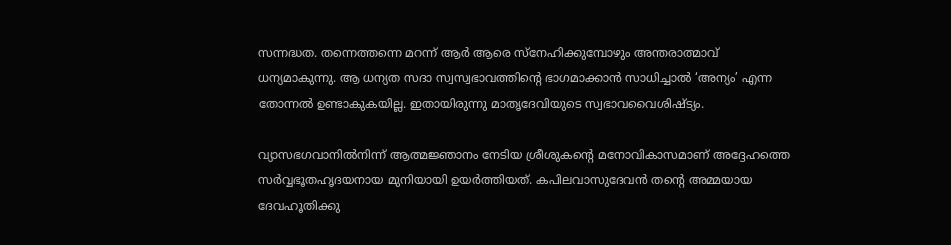സന്നദ്ധത. തന്നെത്തന്നെ മറന്ന് ആര്‍ ആരെ സ്‌നേഹിക്കുമ്പോഴും അന്തരാത്മാവ് ധന്യമാകുന്നു. ആ ധന്യത സദാ സ്വസ്വഭാവത്തിന്റെ ഭാഗമാക്കാന്‍ സാധിച്ചാല്‍ ‘അന്യം’ എന്ന തോന്നല്‍ ഉണ്ടാകുകയില്ല. ഇതായിരുന്നു മാതൃദേവിയുടെ സ്വഭാവവൈശിഷ്ട്യം.

വ്യാസഭഗവാനില്‍നിന്ന് ആത്മജ്ഞാനം നേടിയ ശ്രീശുകന്റെ മനോവികാസമാണ് അദ്ദേഹത്തെ സര്‍വ്വഭൂതഹൃദയനായ മുനിയായി ഉയര്‍ത്തിയത്. കപിലവാസുദേവന്‍ തന്റെ അമ്മയായ ദേവഹൂതിക്കു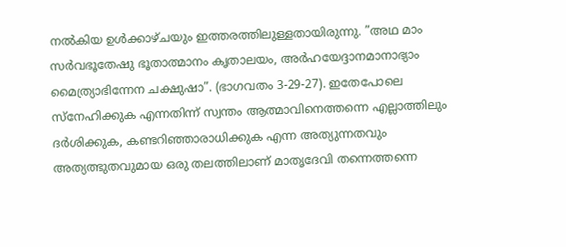നല്‍കിയ ഉള്‍ക്കാഴ്ചയും ഇത്തരത്തിലുള്ളതായിരുന്നു. ”അഥ മാം സര്‍വഭൂതേഷു ഭൂതാത്മാനം കൃതാലയം, അര്‍ഹയേദ്ദാനമാനാഭ്യാം മൈത്ര്യാഭിന്നേന ചക്ഷുഷാ”. (ഭാഗവതം 3-29-27). ഇതേപോലെ സ്‌നേഹിക്കുക എന്നതിന്ന് സ്വന്തം ആത്മാവിനെത്തന്നെ എല്ലാത്തിലും ദര്‍ശിക്കുക, കണ്ടറിഞ്ഞാരാധിക്കുക എന്ന അത്യുന്നതവും അത്യത്ഭുതവുമായ ഒരു തലത്തിലാണ് മാതൃദേവി തന്നെത്തന്നെ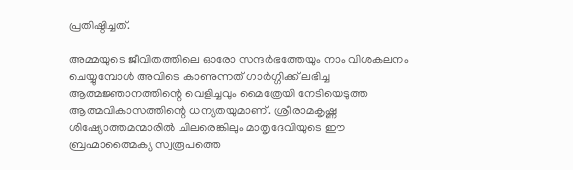പ്രതിഷ്ഠിച്ചത്.

അമ്മയുടെ ജീവിതത്തിലെ ഓരോ സന്ദര്‍ഭത്തേയും നാം വിശകലനം ചെയ്യുമ്പോള്‍ അവിടെ കാണുന്നത് ഗാര്‍ഗ്ഗിക്ക് ലഭിച്ച ആത്മജ്ഞാനത്തിന്റെ വെളിച്ചവും മൈത്രേയി നേടിയെടുത്ത ആത്മവികാസത്തിന്റെ ധന്യതയുമാണ്. ശ്രീരാമകൃഷ്ണ ശിഷ്യോത്തമന്മാരില്‍ ചിലരെങ്കിലും മാതൃദേവിയുടെ ഈ ബ്രഹ്മാത്മൈക്യ സ്വരൂപത്തെ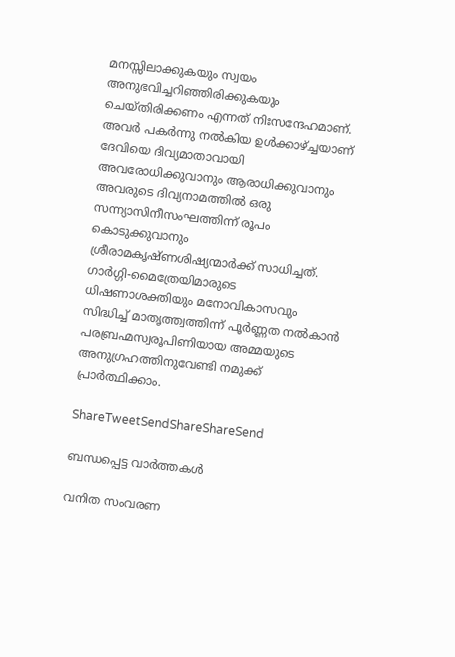മനസ്സിലാക്കുകയും സ്വയം അനുഭവിച്ചറിഞ്ഞിരിക്കുകയും ചെയ്തിരിക്കണം എന്നത് നിഃസന്ദേഹമാണ്. അവര്‍ പകര്‍ന്നു നല്‍കിയ ഉള്‍ക്കാഴ്‌ച്ചയാണ് ദേവിയെ ദിവ്യമാതാവായി അവരോധിക്കുവാനും ആരാധിക്കുവാനും അവരുടെ ദിവ്യനാമത്തില്‍ ഒരു സന്ന്യാസിനീസംഘത്തിന്ന് രൂപം കൊടുക്കുവാനും ശ്രീരാമകൃഷ്ണശിഷ്യന്മാര്‍ക്ക് സാധിച്ചത്. ഗാര്‍ഗ്ഗി-മൈത്രേയിമാരുടെ ധിഷണാശക്തിയും മനോവികാസവും സിദ്ധിച്ച് മാതൃത്ത്വത്തിന്ന് പൂര്‍ണ്ണത നല്‍കാന്‍ പരബ്രഹ്മസ്വരൂപിണിയായ അമ്മയുടെ അനുഗ്രഹത്തിനുവേണ്ടി നമുക്ക് പ്രാര്‍ത്ഥിക്കാം.

ShareTweetSendShareShareSend

ബന്ധപ്പെട്ട വാര്‍ത്തകള്‍

വനിത സംവരണ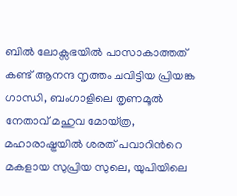ബിൽ ലോക്സഭയിൽ പാസാകാത്തത് കണ്ട് ആനന്ദ നൃത്തം ചവിട്ടിയ പ്രിയങ്ക ഗാന്ധി, ബംഗാളിലെ തൃണമൂല്‍ നേതാവ് മഹുവ മോയ്ത്ര, മഹാരാഷ്ട്രയില്‍ ശരത് പവാറിന്‍റെ മകളായ സുപ്രിയ സുലെ, യുപിയിലെ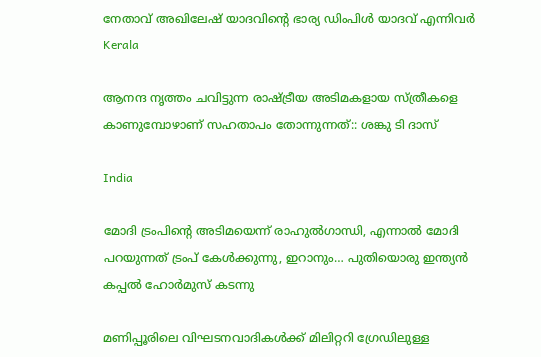നേതാവ് അഖിലേഷ് യാദവിന്‍റെ ഭാര്യ ഡിംപിള്‍ യാദവ് എന്നിവര്‍
Kerala

ആനന്ദ നൃത്തം ചവിട്ടുന്ന രാഷ്‌ട്രീയ അടിമകളായ സ്ത്രീകളെ കാണുമ്പോഴാണ് സഹതാപം തോന്നുന്നത്:: ശങ്കു ടി ദാസ്

India

മോദി ട്രംപിന്റെ അടിമയെന്ന് രാഹുല്‍ഗാന്ധി, എന്നാല്‍ മോദി പറയുന്നത് ട്രംപ് കേള്‍ക്കുന്നു, ഇറാനും… പുതിയൊരു ഇന്ത്യന്‍ കപ്പല്‍ ഹോര്‍മുസ് കടന്നു

മണിപ്പൂരിലെ വിഘടനവാദികള്‍ക്ക് മിലിറ്ററി ഗ്രേഡിലുള്ള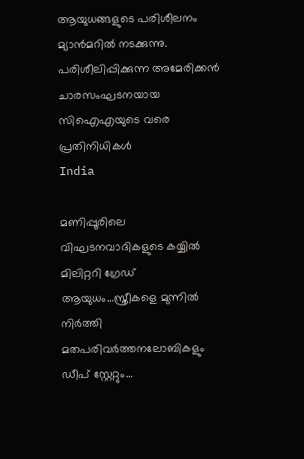ആയുധങ്ങളുടെ പരിശീലനം മ്യാന്‍മറില്‍ നടക്കുന്നു. പരിശീലിപ്പിക്കുന്ന അമേരിക്കന്‍ ചാരസംഘടനയായ സിഐഎയുടെ വരെ പ്രതിനിധികള്‍
India

മണിപ്പൂരിലെ വിഘടനവാദികളുടെ കയ്യില്‍ മിലിറ്ററി ഗ്രേഡ് ആയുധം…സ്ത്രീകളെ മുന്നില്‍ നിര്‍ത്തി മതപരിവര്‍ത്തനലോബികളും ഡീപ് സ്റ്റേറ്റും…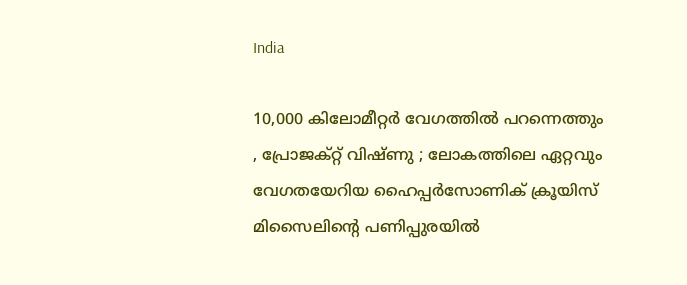India

10,000 കിലോമീറ്റർ വേഗത്തിൽ പറന്നെത്തും , പ്രോജക്റ്റ് വിഷ്ണു ; ലോകത്തിലെ ഏറ്റവും വേഗതയേറിയ ഹൈപ്പർസോണിക് ക്രൂയിസ് മിസൈലിന്റെ പണിപ്പുരയിൽ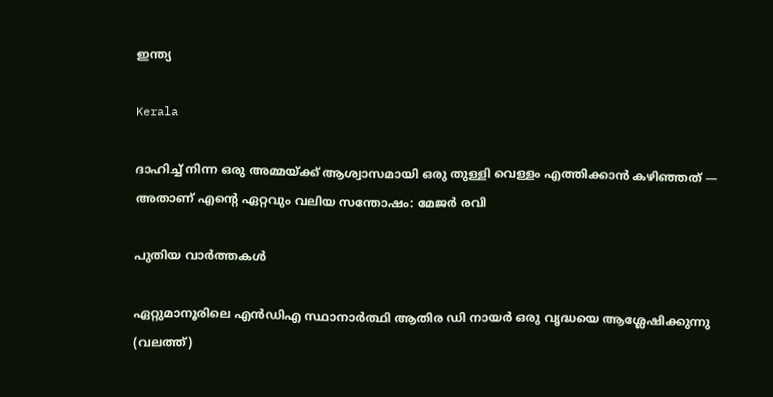ഇന്ത്യ

Kerala

ദാഹിച്ച് നിന്ന ഒരു അമ്മയ്‌ക്ക് ആശ്വാസമായി ഒരു തുള്ളി വെള്ളം എത്തിക്കാൻ കഴിഞ്ഞത് — അതാണ് എന്റെ ഏറ്റവും വലിയ സന്തോഷം: മേജര്‍ രവി

പുതിയ വാര്‍ത്തകള്‍

ഏറ്റുമാനൂരിലെ എന്‍ഡിഎ സ്ഥാനാര്‍ത്ഥി ആതിര ഡി നായര്‍ ഒരു വൃദ്ധയെ ആശ്ലേഷിക്കുന്നു (വലത്ത്)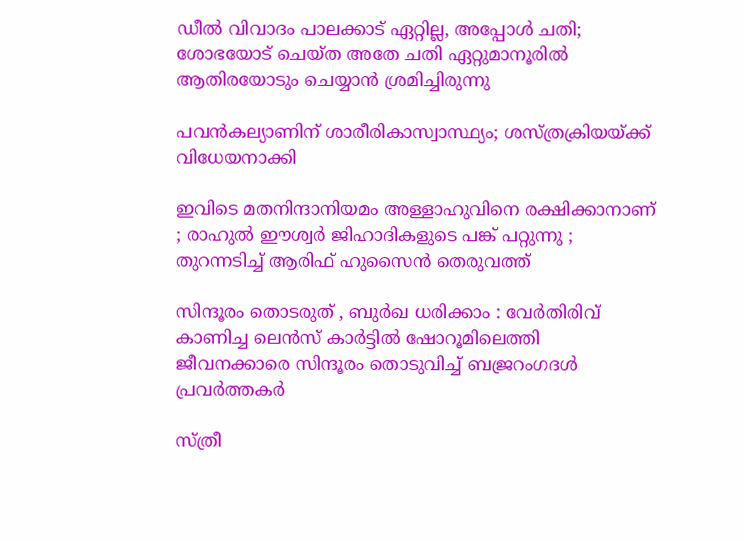ഡീല്‍ വിവാദം പാലക്കാട് ഏറ്റില്ല, അപ്പോള്‍ ചതി; ശോഭയോട് ചെയ്ത അതേ ചതി ഏറ്റുമാനൂരില്‍ ആതിരയോടും ചെയ്യാന്‍ ശ്രമിച്ചിരുന്നു

പവന്‍കല്യാണിന് ശാരീരികാസ്വാസ്ഥ്യം; ശസ്ത്രക്രിയയ്‌ക്ക് വിധേയനാക്കി

ഇവിടെ മതനിന്ദാനിയമം അള്ളാ‍ഹുവിനെ രക്ഷിക്കാനാണ് ; രാഹുൽ ഈശ്വർ ജിഹാദികളുടെ പങ്ക് പറ്റുന്നു ; തുറന്നടിച്ച് ആരിഫ് ഹുസൈൻ തെരുവത്ത്

സിന്ദൂരം തൊടരുത് , ബുർഖ ധരിക്കാം : വേർതിരിവ് കാണിച്ച ലെന്‍സ് കാര്‍ട്ടിൽ ഷോറൂമിലെത്തി ജീവനക്കാരെ സിന്ദൂരം തൊടുവിച്ച് ബജ്രറംഗദൾ പ്രവർത്തകർ

സ്ത്രീ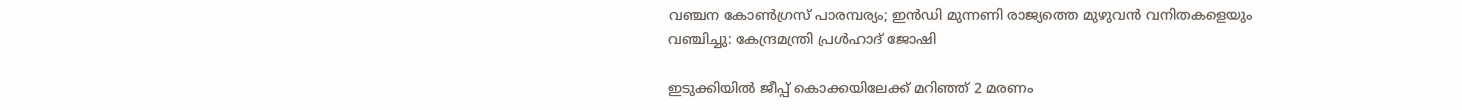വഞ്ചന കോണ്‍ഗ്രസ് പാരമ്പര്യം; ഇന്‍ഡി മുന്നണി രാജ്യത്തെ മുഴുവന്‍ വനിതകളെയും വഞ്ചിച്ചു: കേന്ദ്രമന്ത്രി പ്രള്‍ഹാദ് ജോഷി

ഇടുക്കിയില്‍ ജീപ്പ് കൊക്കയിലേക്ക് മറിഞ്ഞ് 2 മരണം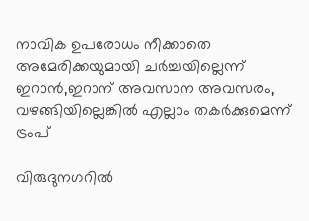നാവിക ഉപരോധം നീക്കാതെ അമേരിക്കയുമായി ചര്‍ച്ചയില്ലെന്ന് ഇറാന്‍,ഇറാന് അവസാന അവസരം, വഴങ്ങിയില്ലെങ്കില്‍ എല്ലാം തകര്‍ക്കുമെന്ന് ട്രംപ്

വിരുദുനഗറിൽ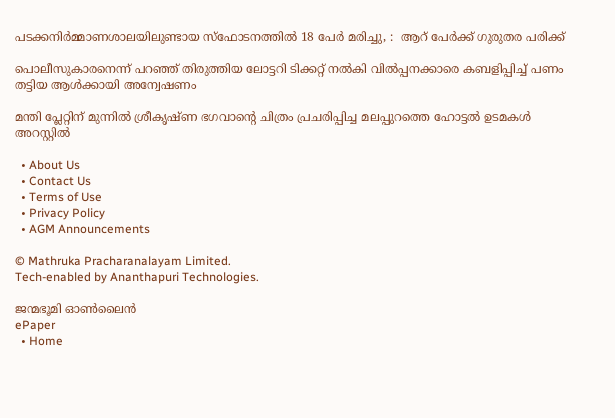പടക്കനിർമ്മാണശാലയിലുണ്ടായ സ്‌ഫോടനത്തിൽ 18 പേർ മരിച്ചു, :  ആറ് പേർക്ക് ഗുരുതര പരിക്ക്

പൊലീസുകാരനെന്ന് പറഞ്ഞ് തിരുത്തിയ ലോട്ടറി ടിക്കറ്റ് നല്‍കി വില്‍പ്പനക്കാരെ കബളിപ്പിച്ച് പണം തട്ടിയ ആള്‍ക്കായി അന്വേഷണം

മന്തി പ്ലേറ്റിന് മുന്നില്‍ ശ്രീകൃഷ്ണ ഭഗവാന്റെ ചിത്രം പ്രചരിപ്പിച്ച മലപ്പുറത്തെ ഹോട്ടല്‍ ഉടമകള്‍ അറസ്റ്റില്‍

  • About Us
  • Contact Us
  • Terms of Use
  • Privacy Policy
  • AGM Announcements

© Mathruka Pracharanalayam Limited.
Tech-enabled by Ananthapuri Technologies.

ജന്മഭൂമി ഓണ്‍ലൈന്‍
ePaper
  • Home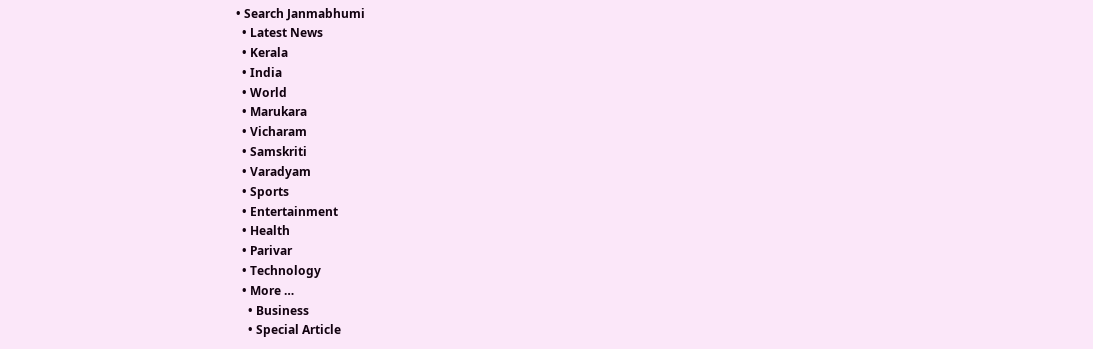• Search Janmabhumi
  • Latest News
  • Kerala
  • India
  • World
  • Marukara
  • Vicharam
  • Samskriti
  • Varadyam
  • Sports
  • Entertainment
  • Health
  • Parivar
  • Technology
  • More …
    • Business
    • Special Article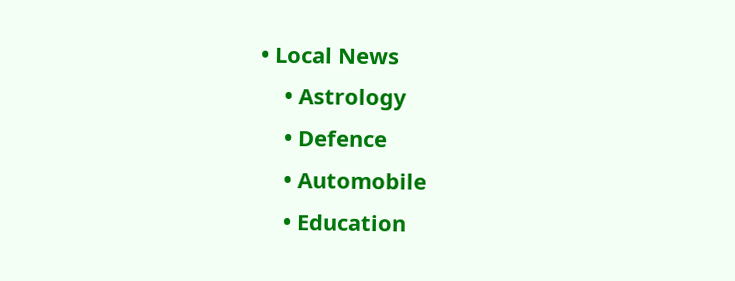• Local News
    • Astrology
    • Defence
    • Automobile
    • Education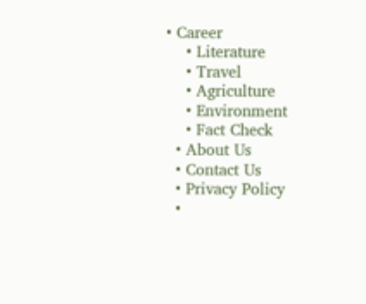• Career
    • Literature
    • Travel
    • Agriculture
    • Environment
    • Fact Check
  • About Us
  • Contact Us
  • Privacy Policy
  •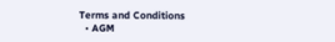Terms and Conditions
  • AGM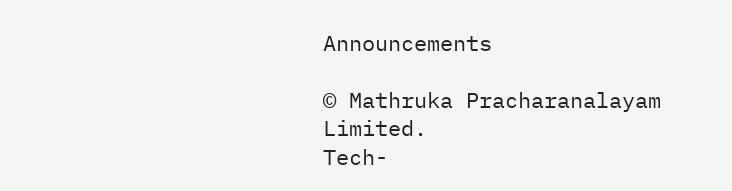Announcements

© Mathruka Pracharanalayam Limited.
Tech-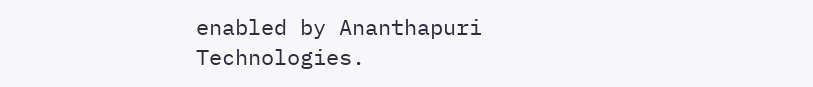enabled by Ananthapuri Technologies.